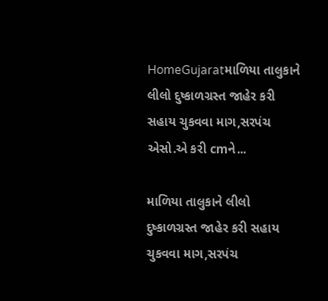HomeGujaratમાળિયા તાલુકાને લીલો દુષ્કાળગ્રસ્ત જાહેર કરી સહાય ચુકવવા માગ,સરપંચ એસો.એ કરી cmને...

માળિયા તાલુકાને લીલો દુષ્કાળગ્રસ્ત જાહેર કરી સહાય ચુકવવા માગ,સરપંચ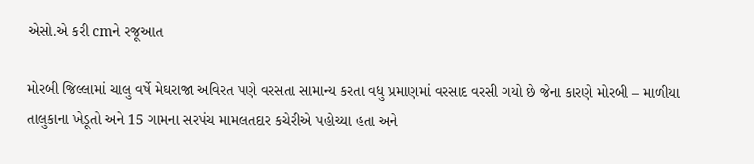એસો.એ કરી cmને રજૂઆત

મોરબી જિલ્લામાં ચાલુ વર્ષે મેઘરાજા અવિરત પણે વરસતા સામાન્ય કરતા વધુ પ્રમાણમાં વરસાદ વરસી ગયો છે જેના કારણે મોરબી – માળીયા તાલુકાના ખેડૂતો અને 15 ગામના સરપંચ મામલતદાર કચેરીએ પહોચ્યા હતા અને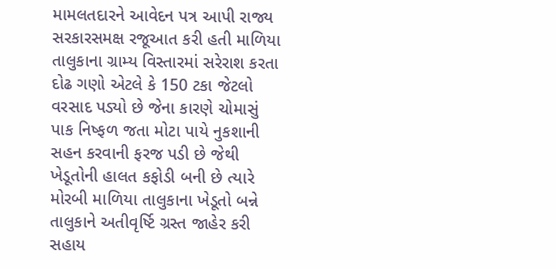મામલતદારને આવેદન પત્ર આપી રાજ્ય સરકારસમક્ષ રજૂઆત કરી હતી માળિયા તાલુકાના ગ્રામ્ય વિસ્તારમાં સરેરાશ કરતા દોઢ ગણો એટલે કે 150 ટકા જેટલો વરસાદ પડ્યો છે જેના કારણે ચોમાસું પાક નિષ્ફળ જતા મોટા પાયે નુકશાની સહન કરવાની ફરજ પડી છે જેથી ખેડૂતોની હાલત કફોડી બની છે ત્યારે મોરબી માળિયા તાલુકાના ખેડૂતો બન્ને તાલુકાને અતીવૃર્ષ્ટિ ગ્રસ્ત જાહેર કરી સહાય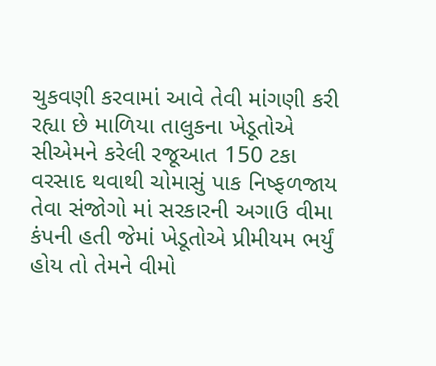ચુકવણી કરવામાં આવે તેવી માંગણી કરી રહ્યા છે માળિયા તાલુકના ખેડૂતોએ સીએમને કરેલી રજૂઆત 150 ટકા વરસાદ થવાથી ચોમાસું પાક નિષ્ફળજાય તેવા સંજોગો માં સરકારની અગાઉ વીમા કંપની હતી જેમાં ખેડૂતોએ પ્રીમીયમ ભર્યું હોય તો તેમને વીમો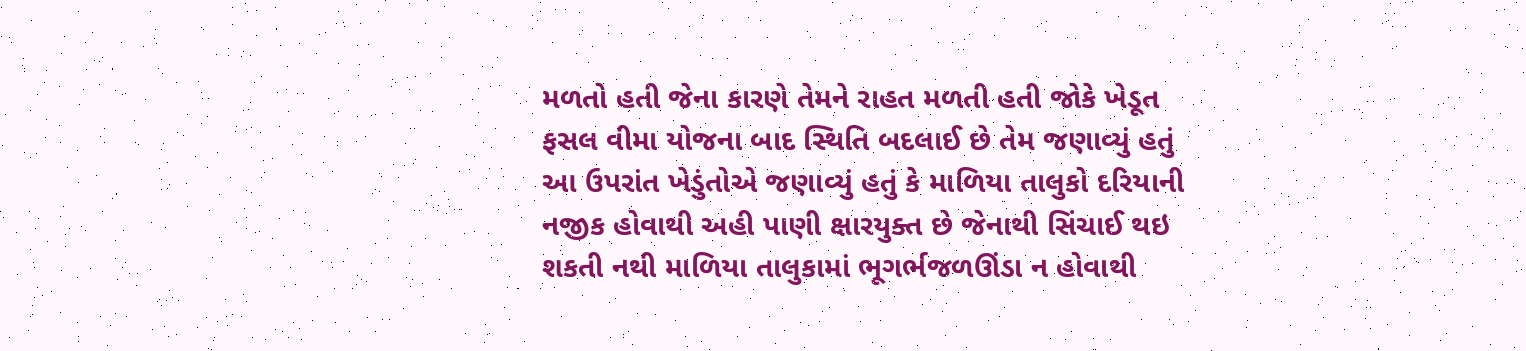મળતો હતી જેના કારણે તેમને રાહત મળતી હતી જોકે ખેડૂત ફસલ વીમા યોજના બાદ સ્થિતિ બદલાઈ છે તેમ જણાવ્યું હતું
આ ઉપરાંત ખેડુંતોએ જણાવ્યું હતું કે માળિયા તાલુકો દરિયાની નજીક હોવાથી અહી પાણી ક્ષારયુક્ત છે જેનાથી સિંચાઈ થઇ શકતી નથી માળિયા તાલુકામાં ભૂગર્ભજળઊંડા ન હોવાથી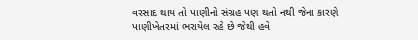વરસાદ થાય તો પાણીનો સંગ્રહ પણ થતો નથી જેના કારણે પાણીખેતરમાં ભરાયેલ રહે છે જેથી હવે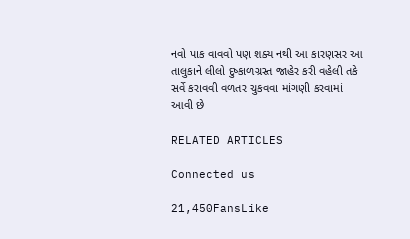નવો પાક વાવવો પણ શક્ય નથી આ કારણસર આ તાલુકાને લીલો દુષ્કાળગ્રસ્ત જાહેર કરી વહેલી તકે સર્વે કરાવવી વળતર ચુકવવા માંગણી કરવામાં આવી છે

RELATED ARTICLES

Connected us

21,450FansLike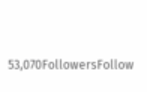53,070FollowersFollow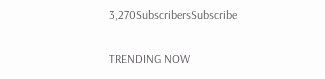3,270SubscribersSubscribe

TRENDING NOW